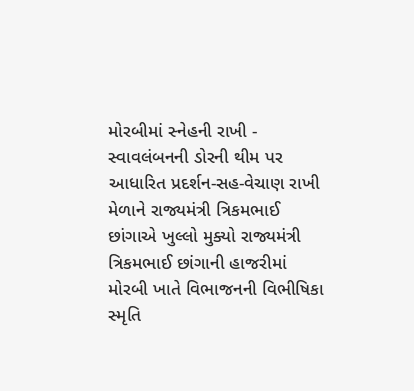મોરબીમાં સ્નેહની રાખી - સ્વાવલંબનની ડોરની થીમ પર આધારિત પ્રદર્શન-સહ-વેચાણ રાખી મેળાને રાજ્યમંત્રી ત્રિકમભાઈ છાંગાએ ખુલ્લો મુક્યો રાજ્યમંત્રી ત્રિકમભાઈ છાંગાની હાજરીમાં મોરબી ખાતે વિભાજનની વિભીષિકા સ્મૃતિ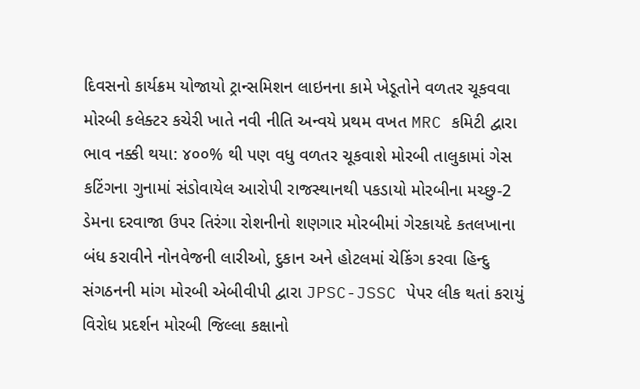દિવસનો કાર્યક્રમ યોજાયો ટ્રાન્સમિશન લાઇનના કામે ખેડૂતોને વળતર ચૂકવવા મોરબી કલેક્ટર કચેરી ખાતે નવી નીતિ અન્વયે પ્રથમ વખત MRC કમિટી દ્વારા ભાવ નક્કી થયા: ૪૦૦% થી પણ વધુ વળતર ચૂકવાશે મોરબી તાલુકામાં ગેસ કટિંગના ગુનામાં સંડોવાયેલ આરોપી રાજસ્થાનથી પકડાયો મોરબીના મચ્છુ-2 ડેમના દરવાજા ઉપર તિરંગા રોશનીનો શણગાર મોરબીમાં ગેરકાયદે કતલખાના બંધ કરાવીને નોનવેજની લારીઓ, દુકાન અને હોટલમાં ચેકિંગ કરવા હિન્દુ સંગઠનની માંગ મોરબી એબીવીપી દ્વારા JPSC-JSSC પેપર લીક થતાં કરાયું વિરોધ પ્રદર્શન મોરબી જિલ્લા કક્ષાનો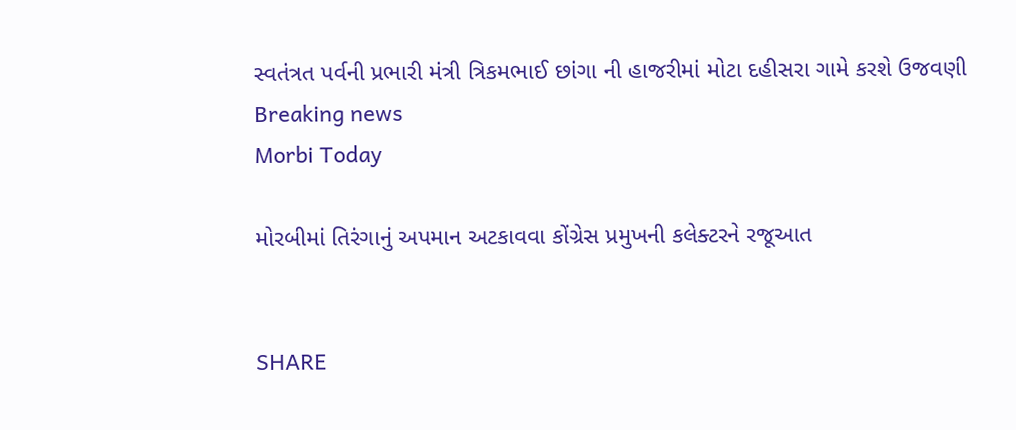સ્વતંત્રત પર્વની પ્રભારી મંત્રી ત્રિકમભાઈ છાંગા ની હાજરીમાં મોટા દહીસરા ગામે કરશે ઉજવણી
Breaking news
Morbi Today

મોરબીમાં તિરંગાનું અપમાન અટકાવવા કોંગ્રેસ પ્રમુખની કલેક્ટરને રજૂઆત


SHARE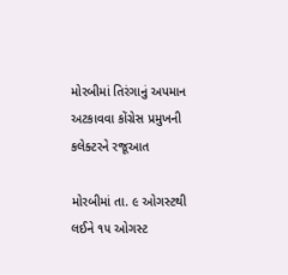મોરબીમાં તિરંગાનું અપમાન અટકાવવા કોંગ્રેસ પ્રમુખની કલેક્ટરને રજૂઆત

મોરબીમાં તા. ૯ ઓગસ્ટથી લઈને ૧૫ ઓગસ્ટ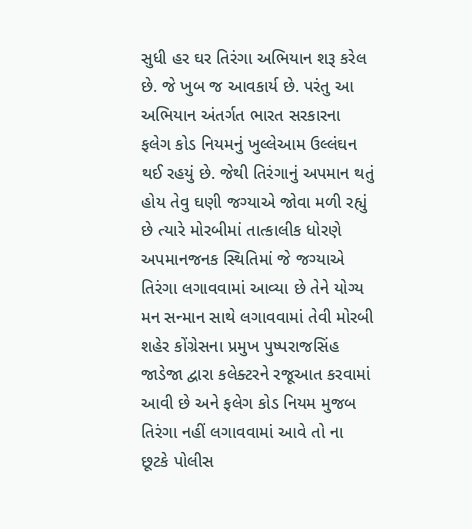સુધી હર ઘર તિરંગા અભિયાન શરૂ કરેલ છે. જે ખુબ જ આવકાર્ય છે. પરંતુ આ અભિયાન અંતર્ગત ભારત સરકારના ફલેગ કોડ નિયમનું ખુલ્લેઆમ ઉલ્લંઘન થઈ રહયું છે. જેથી તિરંગાનું અપમાન થતું હોય તેવુ ઘણી જગ્યાએ જોવા મળી રહ્યું છે ત્યારે મોરબીમાં તાત્કાલીક ધોરણે અપમાનજનક સ્થિતિમાં જે જગ્યાએ તિરંગા લગાવવામાં આવ્યા છે તેને યોગ્ય મન સન્માન સાથે લગાવવામાં તેવી મોરબી શહેર કોંગ્રેસના પ્રમુખ પુષ્પરાજસિંહ જાડેજા દ્વારા કલેક્ટરને રજૂઆત કરવામાં આવી છે અને ફલેગ કોડ નિયમ મુજબ તિરંગા નહીં લગાવવામાં આવે તો ના છૂટકે પોલીસ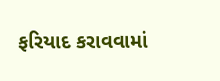ફરિયાદ કરાવવામાં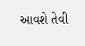આવશે તેવી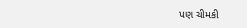પણ ચીમકી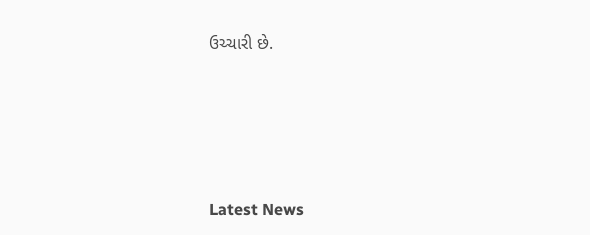ઉચ્ચારી છે.






Latest News